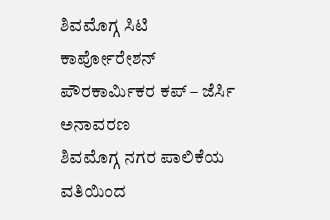ಶಿವಮೊಗ್ಗ ಸಿಟಿ ಕಾರ್ಪೋರೇಶನ್ ಪೌರಕಾರ್ಮಿಕರ ಕಪ್ – ಜೆರ್ಸಿ ಅನಾವರಣ
ಶಿವಮೊಗ್ಗ ನಗರ ಪಾಲಿಕೆಯ ವತಿಯಿಂದ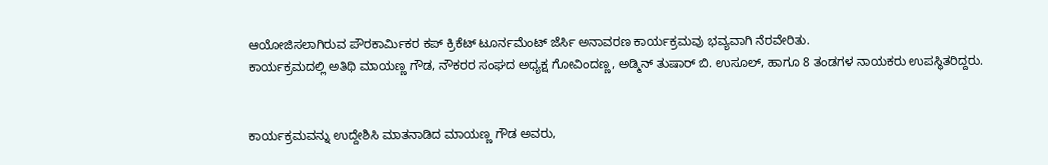ಆಯೋಜಿಸಲಾಗಿರುವ ಪೌರಕಾರ್ಮಿಕರ ಕಪ್ ಕ್ರಿಕೆಟ್ ಟೂರ್ನಮೆಂಟ್ ಜೆರ್ಸಿ ಅನಾವರಣ ಕಾರ್ಯಕ್ರಮವು ಭವ್ಯವಾಗಿ ನೆರವೇರಿತು.
ಕಾರ್ಯಕ್ರಮದಲ್ಲಿ ಅತಿಥಿ ಮಾಯಣ್ಣ ಗೌಡ, ನೌಕರರ ಸಂಘದ ಅಧ್ಯಕ್ಷ ಗೋವಿಂದಣ್ಣ, ಅಡ್ಮಿನ್ ತುಷಾರ್ ಬಿ. ಉಸೂಲ್, ಹಾಗೂ 8 ತಂಡಗಳ ನಾಯಕರು ಉಪಸ್ಥಿತರಿದ್ದರು.


ಕಾರ್ಯಕ್ರಮವನ್ನು ಉದ್ದೇಶಿಸಿ ಮಾತನಾಡಿದ ಮಾಯಣ್ಣ ಗೌಡ ಅವರು,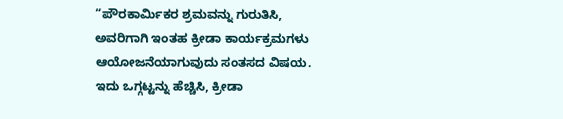“ಪೌರಕಾರ್ಮಿಕರ ಶ್ರಮವನ್ನು ಗುರುತಿಸಿ, ಅವರಿಗಾಗಿ ಇಂತಹ ಕ್ರೀಡಾ ಕಾರ್ಯಕ್ರಮಗಳು ಆಯೋಜನೆಯಾಗುವುದು ಸಂತಸದ ವಿಷಯ. ಇದು ಒಗ್ಗಟ್ಟನ್ನು ಹೆಚ್ಚಿಸಿ, ಕ್ರೀಡಾ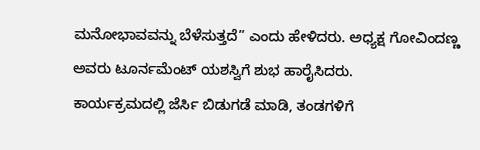ಮನೋಭಾವವನ್ನು ಬೆಳೆಸುತ್ತದೆ” ಎಂದು ಹೇಳಿದರು. ಅಧ್ಯಕ್ಷ ಗೋವಿಂದಣ್ಣ ಅವರು ಟೂರ್ನಮೆಂಟ್ ಯಶಸ್ವಿಗೆ ಶುಭ ಹಾರೈಸಿದರು.
ಕಾರ್ಯಕ್ರಮದಲ್ಲಿ ಜೆರ್ಸಿ ಬಿಡುಗಡೆ ಮಾಡಿ, ತಂಡಗಳಿಗೆ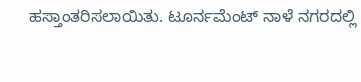ಹಸ್ತಾಂತರಿಸಲಾಯಿತು. ಟೂರ್ನಮೆಂಟ್ ನಾಳೆ ನಗರದಲ್ಲಿ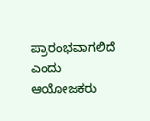ಪ್ರಾರಂಭವಾಗಲಿದೆ ಎಂದು ಆಯೋಜಕರು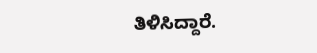ತಿಳಿಸಿದ್ದಾರೆ.